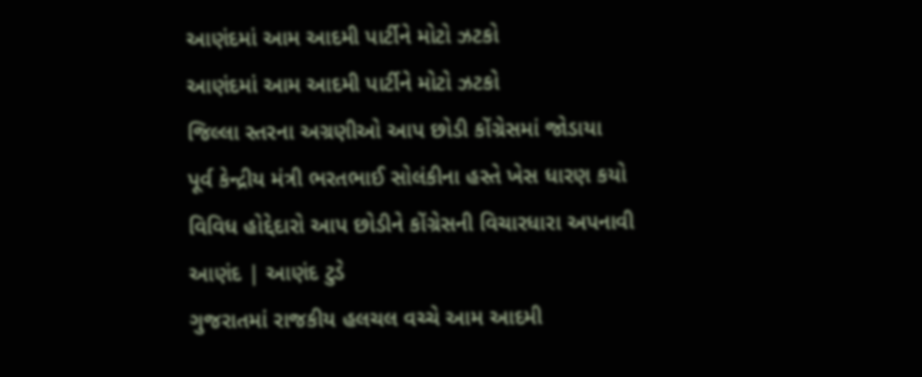આણંદમાં આમ આદમી પાર્ટીને મોટો ઝટકો
આણંદમાં આમ આદમી પાર્ટીને મોટો ઝટકો
જિલ્લા સ્તરના અગ્રણીઓ આપ છોડી કોંગ્રેસમાં જોડાયા
પૂર્વ કેન્દ્રીય મંત્રી ભરતભાઈ સોલંકીના હસ્તે ખેસ ધારણ કયો
વિવિધ હોદ્દેદારો આપ છોડીને કોંગ્રેસની વિચારધારા અપનાવી
આણંદ | આણંદ ટુડે
ગુજરાતમાં રાજકીય હલચલ વચ્ચે આમ આદમી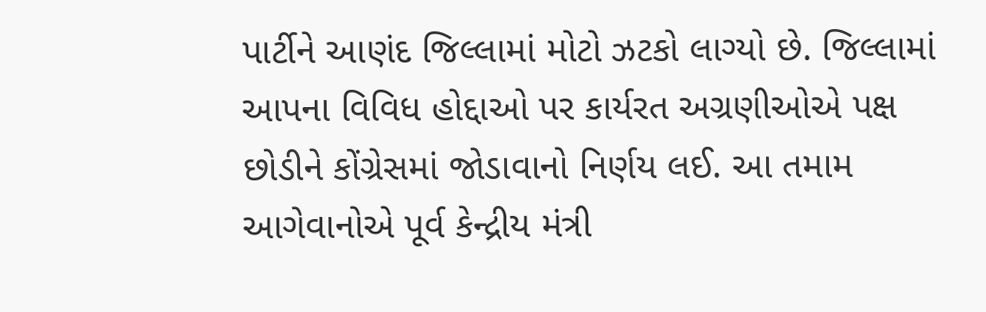પાર્ટીને આણંદ જિલ્લામાં મોટો ઝટકો લાગ્યો છે. જિલ્લામાં આપના વિવિધ હોદ્દાઓ પર કાર્યરત અગ્રણીઓએ પક્ષ છોડીને કોંગ્રેસમાં જોડાવાનો નિર્ણય લઈ. આ તમામ આગેવાનોએ પૂર્વ કેન્દ્રીય મંત્રી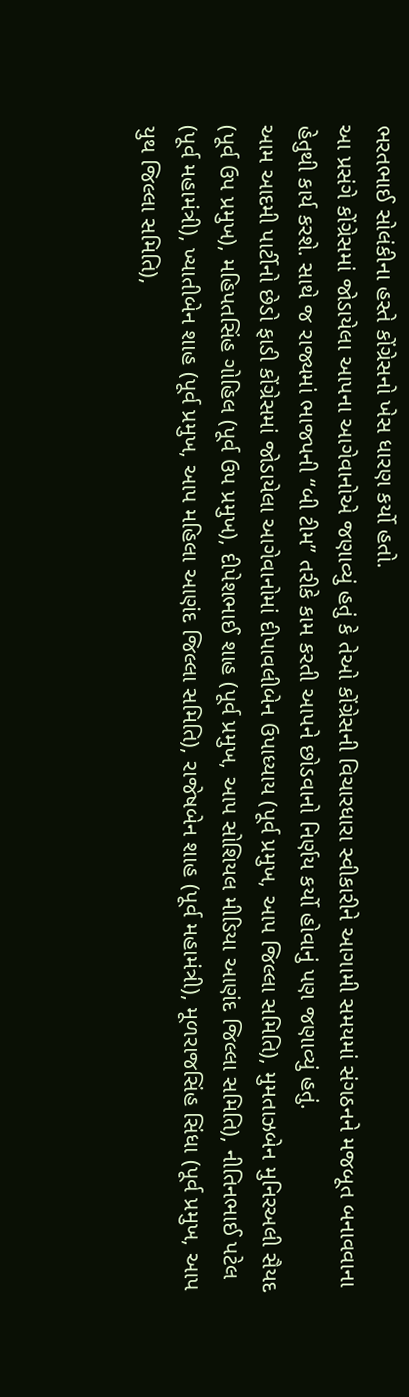ભરતભાઈ સોલંકીના હસ્તે કોંગ્રેસનો ખેસ ધારણ કર્યો હતો.
આ પ્રસંગે કોંગ્રેસમાં જોડાયેલા આપના આગેવાનોએ જણાવ્યું હતું કે તેઓ કોંગ્રેસની વિચારધારા સ્વીકારીને આગામી સમયમાં સંગઠનને મજબૂત બનાવવાના હેતુથી કાર્ય કરશે. સાથે જ રાજ્યમાં ભાજપની “બી ટીમ” તરીકે કામ કરતી આપને છોડવાનો નિર્ણય કર્યો હોવાનું પણ જણાવ્યું હતું.
આમ આદમી પાર્ટીનો છેડો ફાડી કોંગ્રેસમાં જોડાયેલા આગેવાનોમાં દીપાવલીબેન ઉપાધ્યાય (પૂર્વ પ્રમુખ, આપ જિલ્લા સમિતિ), મુમતાઝબેન મુનિરઅલી સૈયદ (પૂર્વ ઉપ પ્રમુખ), મહિપતસિંહ ગોહિલ (પૂર્વ ઉપ પ્રમુખ), દીપેશભાઈ શાહ (પૂર્વ પ્રમુખ, આપ સોશિયલ મીડિયા આણંદ જિલ્લા સમિતિ), નીતિનભાઈ પટેલ (પૂર્વ મહામંત્રી), ખ્યાતીબેન શાહ (પૂર્વ પ્રમુખ, આપ મહિલા આણંદ જિલ્લા સમિતિ), રાજેષબેન શાહ (પૂર્વ મહામંત્રી), મૂળરાજસિંહ સિંધા (પૂર્વ પ્રમુખ, આપ યુથ જિલ્લા સમિતિ),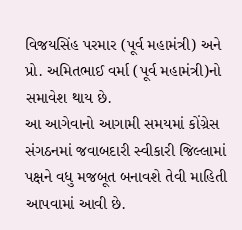વિજયસિંહ પરમાર (પૂર્વ મહામંત્રી) અને પ્રો. અમિતભાઈ વર્મા (પૂર્વ મહામંત્રી)નો સમાવેશ થાય છે.
આ આગેવાનો આગામી સમયમાં કોંગ્રેસ સંગઠનમાં જવાબદારી સ્વીકારી જિલ્લામાં પક્ષને વધુ મજબૂત બનાવશે તેવી માહિતી આપવામાં આવી છે.